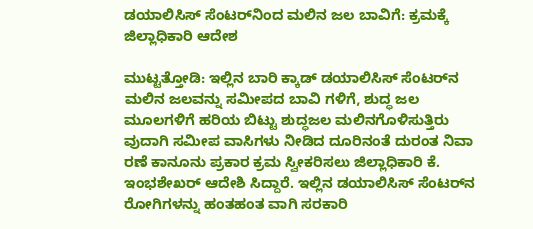ಡಯಾಲಿಸಿಸ್ ಸೆಂಟರ್‌ನಿಂದ ಮಲಿನ ಜಲ ಬಾವಿಗೆ: ಕ್ರಮಕ್ಕೆ ಜಿಲ್ಲಾಧಿಕಾರಿ ಆದೇಶ

ಮುಟ್ಟತ್ತೋಡಿ: ಇಲ್ಲಿನ ಬಾರಿ ಕ್ಕಾಡ್ ಡಯಾಲಿಸಿಸ್ ಸೆಂಟರ್‌ನ ಮಲಿನ ಜಲವನ್ನು ಸಮೀಪದ ಬಾವಿ ಗಳಿಗೆ, ಶುದ್ಧ ಜಲ ಮೂಲಗಳಿಗೆ ಹರಿಯ ಬಿಟ್ಟು ಶುದ್ಧಜಲ ಮಲಿನಗೊಳಿಸುತ್ತಿರು ವುದಾಗಿ ಸಮೀಪ ವಾಸಿಗಳು ನೀಡಿದ ದೂರಿನಂತೆ ದುರಂತ ನಿವಾ ರಣೆ ಕಾನೂನು ಪ್ರಕಾರ ಕ್ರಮ ಸ್ವೀಕರಿಸಲು ಜಿಲ್ಲಾಧಿಕಾರಿ ಕೆ. ಇಂಭಶೇಖರ್ ಆದೇಶಿ ಸಿದ್ದಾರೆ. ಇಲ್ಲಿನ ಡಯಾಲಿಸಿಸ್ ಸೆಂಟರ್‌ನ ರೋಗಿಗಳನ್ನು ಹಂತಹಂತ ವಾಗಿ ಸರಕಾರಿ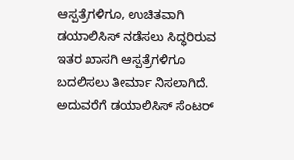ಆಸ್ಪತ್ರೆಗಳಿಗೂ, ಉಚಿತವಾಗಿ ಡಯಾಲಿಸಿಸ್ ನಡೆಸಲು ಸಿದ್ಧರಿರುವ ಇತರ ಖಾಸಗಿ ಆಸ್ಪತ್ರೆಗಳಿಗೂ ಬದಲಿಸಲು ತೀರ್ಮಾ ನಿಸಲಾಗಿದೆ. ಅದುವರೆಗೆ ಡಯಾಲಿಸಿಸ್ ಸೆಂಟರ್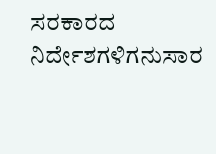ಸರಕಾರದ ನಿರ್ದೇಶಗಳಿಗನುಸಾರ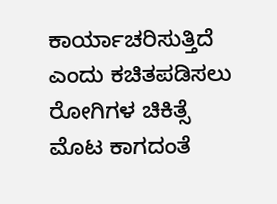ಕಾರ್ಯಾಚರಿಸುತ್ತಿದೆ ಎಂದು ಕಚಿತಪಡಿಸಲು ರೋಗಿಗಳ ಚಿಕಿತ್ಸೆ ಮೊಟ ಕಾಗದಂತೆ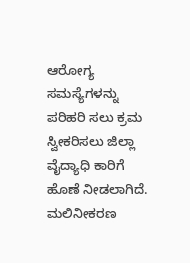ಆರೋಗ್ಯ ಸಮಸ್ಯೆಗಳನ್ನು ಪರಿಹರಿ ಸಲು ಕ್ರಮ ಸ್ವೀಕರಿಸಲು ಜಿಲ್ಲಾ ವೈದ್ಯಾಧಿ ಕಾರಿಗೆ ಹೊಣೆ ನೀಡಲಾಗಿದೆ. ಮಲಿನೀಕರಣ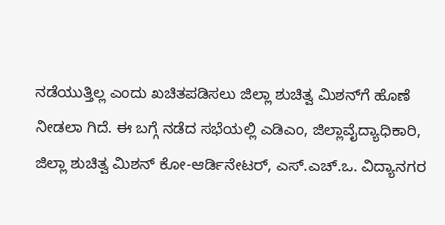ನಡೆಯುತ್ತಿಲ್ಲ ಎಂದು ಖಚಿತಪಡಿಸಲು ಜಿಲ್ಲಾ ಶುಚಿತ್ವ ಮಿಶನ್‌ಗೆ ಹೊಣೆ ನೀಡಲಾ ಗಿದೆ. ಈ ಬಗ್ಗೆ ನಡೆದ ಸಭೆಯಲ್ಲಿ ಎಡಿಎಂ, ಜಿಲ್ಲಾವೈದ್ಯಾಧಿಕಾರಿ, ಜಿಲ್ಲಾ ಶುಚಿತ್ವ ಮಿಶನ್ ಕೋ-ಆರ್ಡಿನೇಟರ್, ಎಸ್.ಎಚ್.ಒ. ವಿದ್ಯಾನಗರ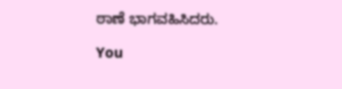ಠಾಣೆ ಭಾಗವಹಿಸಿದರು.

You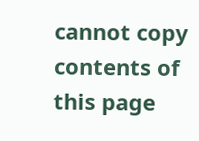cannot copy contents of this page